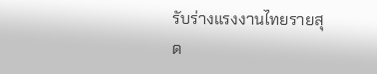รับร่างแรงงานไทยรายสุด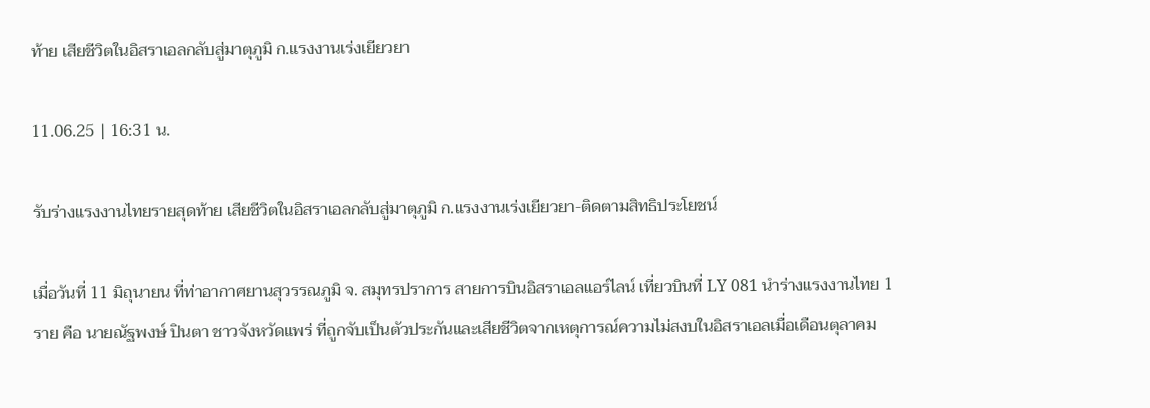ท้าย เสียชีวิตในอิสราเอลกลับสู่มาตุภูมิ ก.แรงงานเร่งเยียวยา

11.06.25 | 16:31 น.

รับร่างแรงงานไทยรายสุดท้าย เสียชีวิตในอิสราเอลกลับสู่มาตุภูมิ ก.แรงงานเร่งเยียวยา-ติดตามสิทธิประโยชน์

เมื่อวันที่ 11 มิถุนายน ที่ท่าอากาศยานสุวรรณภูมิ จ. สมุทรปราการ สายการบินอิสราเอลแอร์ไลน์ เที่ยวบินที่ LY 081 นำร่างแรงงานไทย 1 ราย คือ นายณัฐพงษ์ ปินตา ชาวจังหวัดแพร่ ที่ถูกจับเป็นตัวประกันและเสียชีวิตจากเหตุการณ์ความไม่สงบในอิสราเอลเมื่อเดือนตุลาคม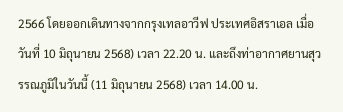2566 โดยออกเดินทางจากกรุงเทลอาวีฟ ประเทศอิสราเอล เมื่อวันที่ 10 มิถุนายน 2568) เวลา 22.20 น. และถึงท่าอากาศยานสุวรรณภูมิในวันนี้ (11 มิถุนายน 2568) เวลา 14.00 น.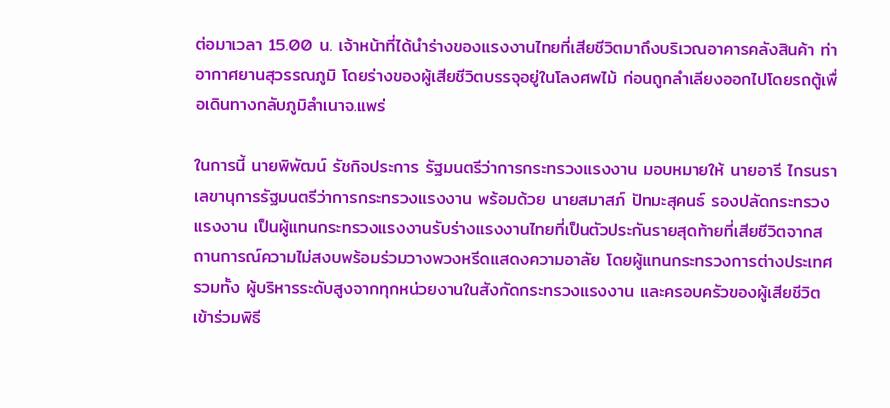ต่อมาเวลา 15.00 น. เจ้าหน้าที่ได้นำร่างของแรงงานไทยที่เสียชีวิตมาถึงบริเวณอาคารคลังสินค้า ท่าอากาศยานสุวรรณภูมิ โดยร่างของผู้เสียชีวิตบรรจุอยู่ในโลงศพไม้ ก่อนถูกลำเลียงออกไปโดยรถตู้เพื่อเดินทางกลับภูมิลำเนาจ.แพร่

ในการนี้ นายพิพัฒน์ รัชกิจประการ รัฐมนตรีว่าการกระทรวงแรงงาน มอบหมายให้ นายอารี ไกรนรา เลขานุการรัฐมนตรีว่าการกระทรวงแรงงาน พร้อมด้วย นายสมาสภ์ ปัทมะสุคนธ์ รองปลัดกระทรวงแรงงาน เป็นผู้แทนกระทรวงแรงงานรับร่างแรงงานไทยที่เป็นตัวประกันรายสุดท้ายที่เสียชีวิตจากสถานการณ์ความไม่สงบพร้อมร่วมวางพวงหรีดแสดงความอาลัย โดยผู้แทนกระทรวงการต่างประเทศ รวมทั้ง ผู้บริหารระดับสูงจากทุกหน่วยงานในสังกัดกระทรวงแรงงาน และครอบครัวของผู้เสียชีวิตเข้าร่วมพิธี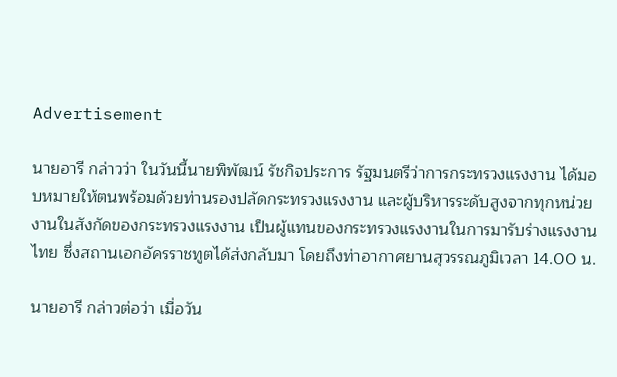Advertisement

นายอารี กล่าวว่า ในวันนี้นายพิพัฒน์ รัชกิจประการ รัฐมนตรีว่าการกระทรวงแรงงาน ได้มอบหมายให้ตนพร้อมด้วยท่านรองปลัดกระทรวงแรงงาน และผู้บริหารระดับสูงจากทุกหน่วยงานในสังกัดของกระทรวงแรงงาน เป็นผู้แทนของกระทรวงแรงงานในการมารับร่างแรงงานไทย ซึ่งสถานเอกอัครราชทูตได้ส่งกลับมา โดยถึงท่าอากาศยานสุวรรณภูมิเวลา 14.00 น.

นายอารี กล่าวต่อว่า เมื่อวัน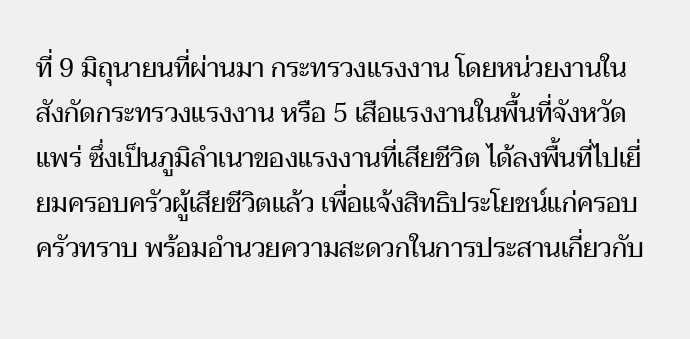ที่ 9 มิถุนายนที่ผ่านมา กระทรวงแรงงาน โดยหน่วยงานในสังกัดกระทรวงแรงงาน หรือ 5 เสือแรงงานในพื้นที่จังหวัดแพร่ ซึ่งเป็นภูมิลำเนาของแรงงานที่เสียชีวิต ได้ลงพื้นที่ไปเยี่ยมครอบครัวผู้เสียชีวิตแล้ว เพื่อแจ้งสิทธิประโยชน์แก่ครอบครัวทราบ พร้อมอำนวยความสะดวกในการประสานเกี่ยวกับ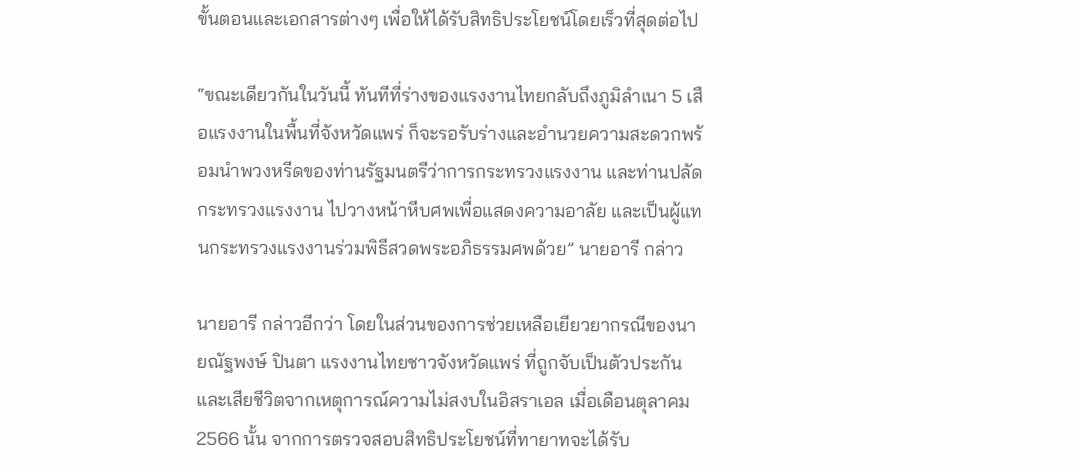ขั้นตอนและเอกสารต่างๆ เพื่อให้ได้รับสิทธิประโยชน์โดยเร็วที่สุดต่อไป

“ขณะเดียวกันในวันนี้ ทันทีที่ร่างของแรงงานไทยกลับถึงภูมิลำเนา 5 เสือแรงงานในพื้นที่จังหวัดแพร่ ก็จะรอรับร่างและอำนวยความสะดวกพร้อมนำพวงหรีดของท่านรัฐมนตรีว่าการกระทรวงแรงงาน และท่านปลัดกระทรวงแรงงาน ไปวางหน้าหีบศพเพื่อแสดงความอาลัย และเป็นผู้แทนกระทรวงแรงงานร่วมพิธีสวดพระอภิธรรมศพด้วย” นายอารี กล่าว

นายอารี กล่าวอีกว่า โดยในส่วนของการช่วยเหลือเยียวยากรณีของนายณัฐพงษ์ ปินตา แรงงานไทยชาวจังหวัดแพร่ ที่ถูกจับเป็นตัวประกันและเสียชีวิตจากเหตุการณ์ความไม่สงบในอิสราเอล เมื่อเดือนตุลาคม 2566 นั้น จากการตรวจสอบสิทธิประโยชน์ที่ทายาทจะได้รับ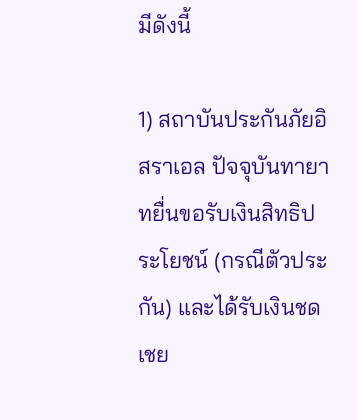มีดังนี้

1) สถาบันประกันภัยอิสราเอล ปัจจุบันทายาทยื่นขอรับเงินสิทธิประโยชน์ (กรณีตัวประกัน) และได้รับเงินชดเชย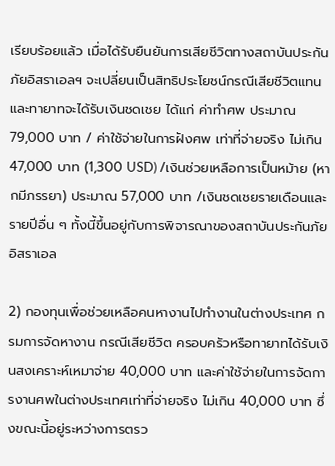เรียบร้อยแล้ว เมื่อได้รับยืนยันการเสียชีวิตทางสถาบันประกันภัยอิสราเอลฯ จะเปลี่ยนเป็นสิทธิประโยชน์กรณีเสียชีวิตแทน และทายาทจะได้รับเงินชดเชย ได้แก่ ค่าทำศพ ประมาณ 79,000 บาท / ค่าใช้จ่ายในการฝังศพ เท่าที่จ่ายจริง ไม่เกิน 47,000 บาท (1,300 USD) /เงินช่วยเหลือการเป็นหม้าย (หากมีภรรยา) ประมาณ 57,000 บาท /เงินชดเชยรายเดือนและรายปีอื่น ๆ ทั้งนี้ขึ้นอยู่กับการพิจารณาของสถาบันประกันภัยอิสราเอล

2) กองทุนเพื่อช่วยเหลือคนหางานไปทำงานในต่างประเทศ กรมการจัดหางาน กรณีเสียชีวิต ครอบครัวหรือทายาทได้รับเงินสงเคราะห์เหมาจ่าย 40,000 บาท และค่าใช้จ่ายในการจัดการงานศพในต่างประเทศเท่าที่จ่ายจริง ไม่เกิน 40,000 บาท ซึ่งขณะนี้อยู่ระหว่างการตรว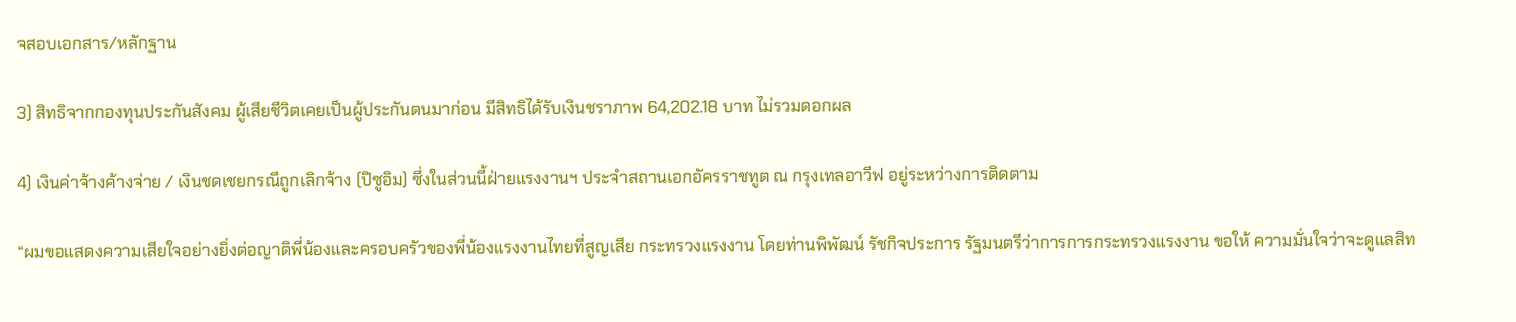จสอบเอกสาร/หลักฐาน

3) สิทธิจากกองทุนประกันสังคม ผู้เสียชีวิตเคยเป็นผู้ประกันตนมาก่อน มีสิทธิได้รับเงินชราภาพ 64,202.18 บาท ไม่รวมดอกผล

4) เงินค่าจ้างค้างจ่าย / เงินชดเชยกรณีถูกเลิกจ้าง (ปิซูอิม) ซึ่งในส่วนนี้ฝ่ายแรงงานฯ ประจำสถานเอกอัครราชทูต ณ กรุงเทลอาวีฟ อยู่ระหว่างการติดตาม

“ผมขอแสดงความเสียใจอย่างยิ่งต่อญาติพี่น้องและครอบครัวของพี่น้องแรงงานไทยที่สูญเสีย กระทรวงแรงงาน โดยท่านพิพัฒน์ รัชกิจประการ รัฐมนตรีว่าการการกระทรวงแรงงาน ขอให้ ความมั่นใจว่าจะดูแลสิท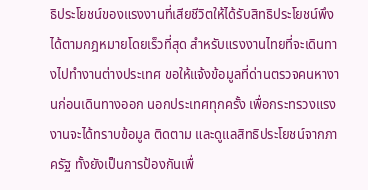ธิประโยชน์ของแรงงานที่เสียชีวิตให้ได้รับสิทธิประโยชน์พึงได้ตามกฎหมายโดยเร็วที่สุด สำหรับแรงงานไทยที่จะเดินทางไปทำงานต่างประเทศ ขอให้แจ้งข้อมูลที่ด่านตรวจคนหางานก่อนเดินทางออก นอกประเทศทุกครั้ง เพื่อกระทรวงแรงงานจะได้ทราบข้อมูล ติดตาม และดูแลสิทธิประโยชน์จากภาครัฐ ทั้งยังเป็นการป้องกันเพื่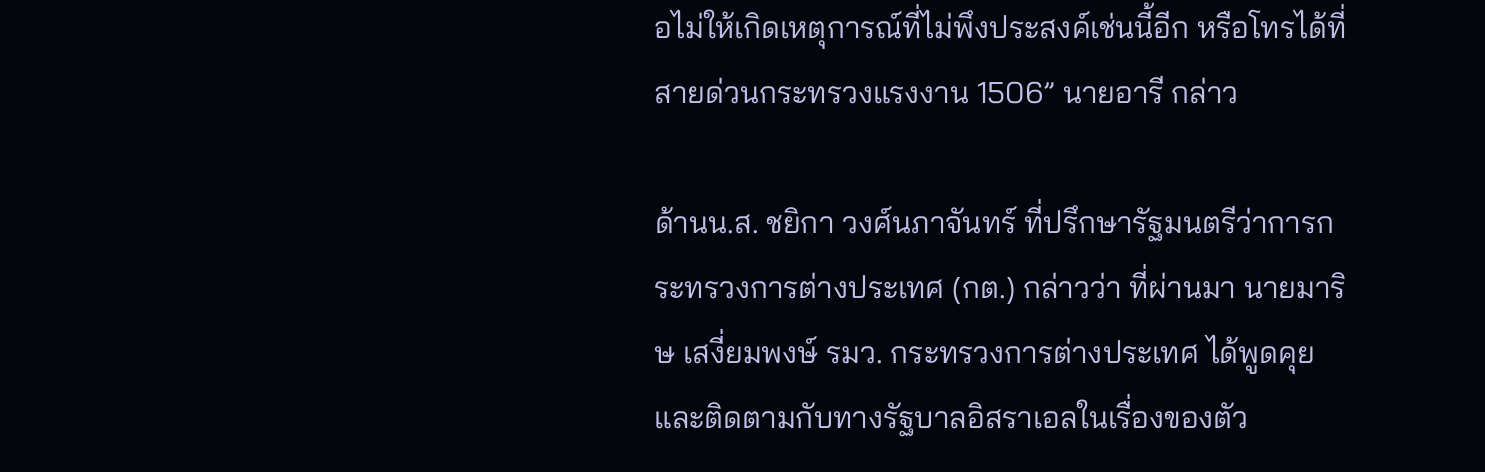อไม่ให้เกิดเหตุการณ์ที่ไม่พึงประสงค์เช่นนี้อีก หรือโทรได้ที่สายด่วนกระทรวงแรงงาน 1506” นายอารี กล่าว

ด้านน.ส. ชยิกา วงศ์นภาจันทร์ ที่ปรึกษารัฐมนตรีว่าการกระทรวงการต่างประเทศ (กต.) กล่าวว่า ที่ผ่านมา นายมาริษ เสงี่ยมพงษ์ รมว. กระทรวงการต่างประเทศ ได้พูดคุยและติดตามกับทางรัฐบาลอิสราเอลในเรื่องของตัว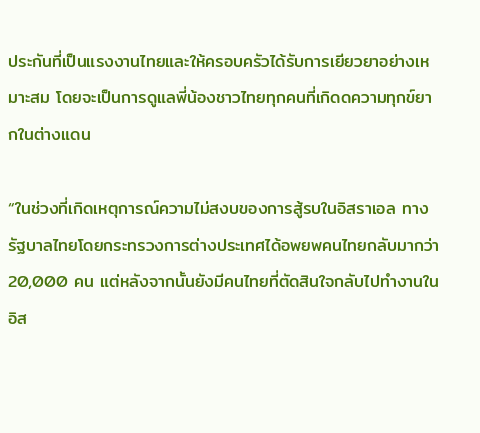ประกันที่เป็นแรงงานไทยและให้ครอบครัวได้รับการเยียวยาอย่างเหมาะสม โดยจะเป็นการดูแลพี่น้องชาวไทยทุกคนที่เกิดดความทุกข์ยากในต่างแดน

“ในช่วงที่เกิดเหตุการณ์ความไม่สงบของการสู้รบในอิสราเอล ทางรัฐบาลไทยโดยกระทรวงการต่างประเทศได้อพยพคนไทยกลับมากว่า 20,000 คน แต่หลังจากนั้นยังมีคนไทยที่ตัดสินใจกลับไปทำงานในอิส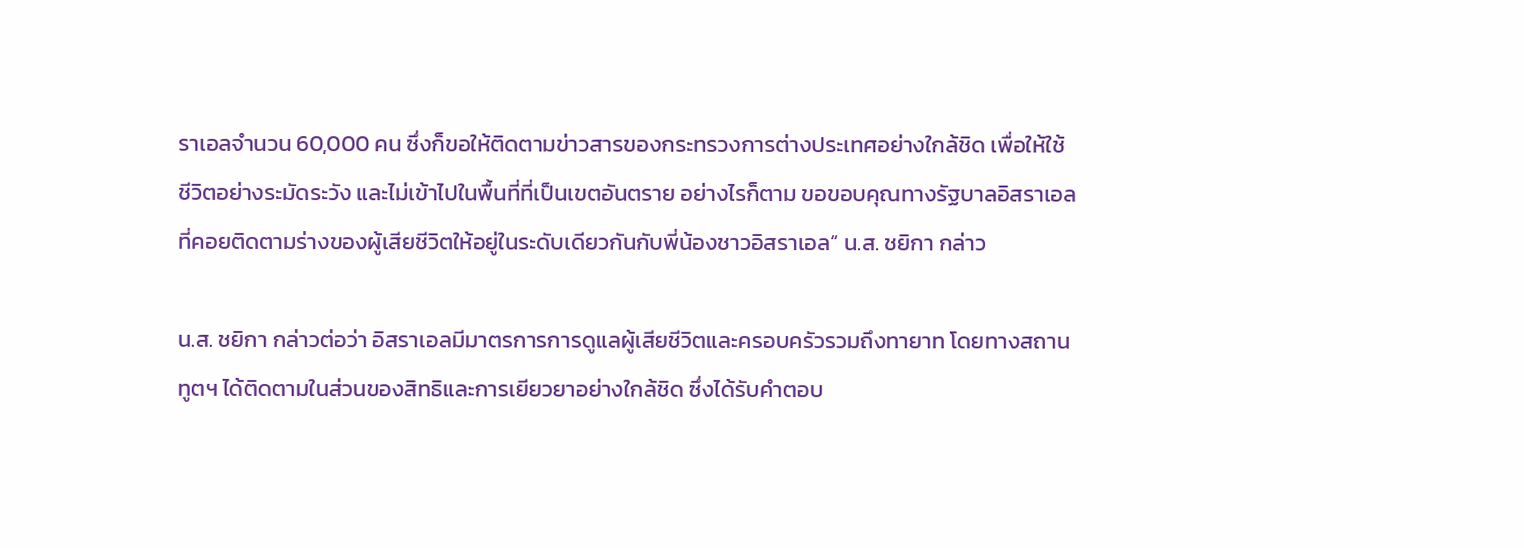ราเอลจำนวน 60,000 คน ซึ่งก็ขอให้ติดตามข่าวสารของกระทรวงการต่างประเทศอย่างใกล้ชิด เพื่อให้ใช้ชีวิตอย่างระมัดระวัง และไม่เข้าไปในพื้นที่ที่เป็นเขตอันตราย อย่างไรก็ตาม ขอขอบคุณทางรัฐบาลอิสราเอลที่คอยติดตามร่างของผู้เสียชีวิตให้อยู่ในระดับเดียวกันกับพี่น้องชาวอิสราเอล“ น.ส. ชยิกา กล่าว

น.ส. ชยิกา กล่าวต่อว่า อิสราเอลมีมาตรการการดูแลผู้เสียชีวิตและครอบครัวรวมถึงทายาท โดยทางสถานทูตฯ ได้ติดตามในส่วนของสิทธิและการเยียวยาอย่างใกล้ชิด ซึ่งได้รับคำตอบ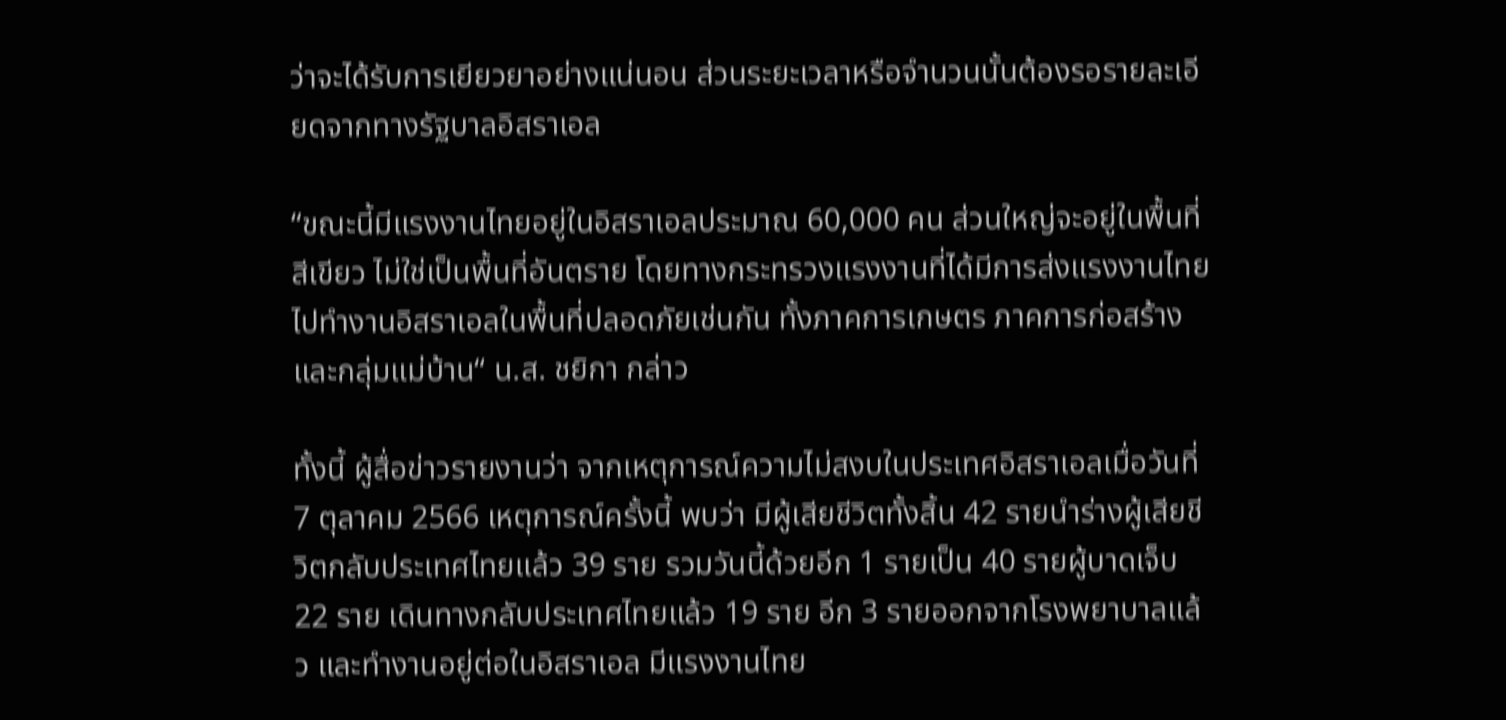ว่าจะได้รับการเยียวยาอย่างแน่นอน ส่วนระยะเวลาหรือจำนวนนั้นต้องรอรายละเอียดจากทางรัฐบาลอิสราเอล

“ขณะนี้มีแรงงานไทยอยู่ในอิสราเอลประมาณ 60,000 คน ส่วนใหญ่จะอยู่ในพื้นที่สีเขียว ไม่ใช่เป็นพื้นที่อันตราย โดยทางกระทรวงแรงงานที่ได้มีการส่งแรงงานไทยไปทำงานอิสราเอลในพื้นที่ปลอดภัยเช่นกัน ทั้งภาคการเกษตร ภาคการก่อสร้าง และกลุ่มแม่บ้าน“ น.ส. ชยิกา กล่าว

ทั้งนี้ ผู้สื่อข่าวรายงานว่า จากเหตุการณ์ความไม่สงบในประเทศอิสราเอลเมื่อวันที่ 7 ตุลาคม 2566 เหตุการณ์ครั้งนี้ พบว่า มีผู้เสียชีวิตทั้งสิ้น 42 รายนำร่างผู้เสียชีวิตกลับประเทศไทยแล้ว 39 ราย รวมวันนี้ด้วยอีก 1 รายเป็น 40 รายผู้บาดเจ็บ 22 ราย เดินทางกลับประเทศไทยแล้ว 19 ราย อีก 3 รายออกจากโรงพยาบาลแล้ว และทำงานอยู่ต่อในอิสราเอล มีแรงงานไทย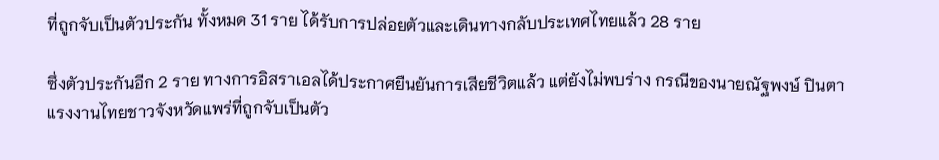ที่ถูกจับเป็นตัวประกัน ทั้งหมด 31 ราย ได้รับการปล่อยตัวและเดินทางกลับประเทศไทยแล้ว 28 ราย

ซึ่งตัวประกันอีก 2 ราย ทางการอิสราเอลได้ประกาศยืนยันการเสียชีวิตแล้ว แต่ยังไม่พบร่าง กรณีของนายณัฐพงษ์ ปินตา แรงงานไทยชาวจังหวัดแพร่ที่ถูกจับเป็นตัว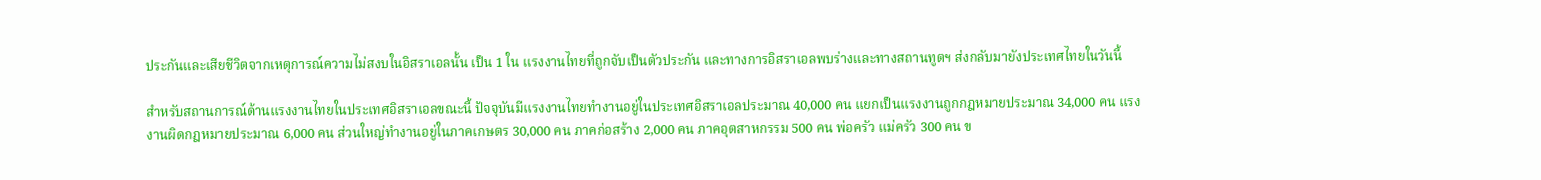ประกันและเสียชีวิตจากเหตุการณ์ความไม่สงบในอิสราเอลนั้น เป็น 1 ใน แรงงานไทยที่ถูกจับเป็นตัวประกัน และทางการอิสราเอลพบร่างและทางสถานทูตฯ ส่งกลับมายังประเทศไทยในวันนี้

สำหรับสถานการณ์ด้านแรงงานไทยในประเทศอิสราเอลขณะนี้ ปัจจุบันมีแรงงานไทยทำงานอยู่ในประเทศอิสราเอลประมาณ 40,000 คน แยกเป็นแรงงานถูกกฎหมายประมาณ 34,000 คน แรงงานผิดกฎหมายประมาณ 6,000 คน ส่วนใหญ่ทำงานอยู่ในภาคเกษตร 30,000 คน ภาคก่อสร้าง 2,000 คน ภาคอุตสาหกรรม 500 คน พ่อครัว แม่ครัว 300 คน ข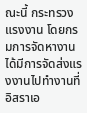ณะนี้ กระทรวงแรงงาน โดยกรมการจัดหางาน ได้มีการจัดส่งแรงงานไปทำงานที่อิสราเอ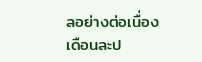ลอย่างต่อเนื่องเดือนละป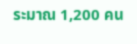ระมาณ 1,200 คน